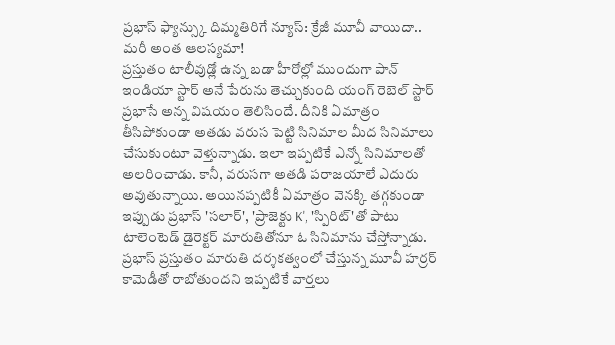ప్రభాస్ ఫ్యాన్స్కు దిమ్మతిరిగే న్యూస్: క్రేజీ మూవీ వాయిదా.. మరీ అంత ఆలస్యమా!
ప్రస్తుతం టాలీవుడ్లో ఉన్న బడా హీరోల్లో ముందుగా పాన్ ఇండియా స్టార్ అనే పేరును తెచ్చుకుంది యంగ్ రెబెల్ స్టార్ ప్రభాసే అన్న విషయం తెలిసిందే. దీనికి ఏమాత్రం తీసిపోకుండా అతడు వరుస పెట్టి సినిమాల మీద సినిమాలు చేసుకుంటూ వెళ్తున్నాడు. ఇలా ఇప్పటికే ఎన్నో సినిమాలతో అలరించాడు. కానీ, వరుసగా అతడి పరాజయాలే ఎదురు అవుతున్నాయి. అయినప్పటికీ ఏమాత్రం వెనక్కి తగ్గకుండా ఇప్పుడు ప్రభాస్ 'సలార్', 'ప్రాజెక్టు K', 'స్పిరిట్'తో పాటు టాలెంటెడ్ డైరెక్టర్ మారుతితోనూ ఓ సినిమాను చేస్తోన్నాడు.
ప్రభాస్ ప్రస్తుతం మారుతి దర్శకత్వంలో చేస్తున్న మూవీ హర్రర్ కామెడీతో రాబోతుందని ఇప్పటికే వార్తలు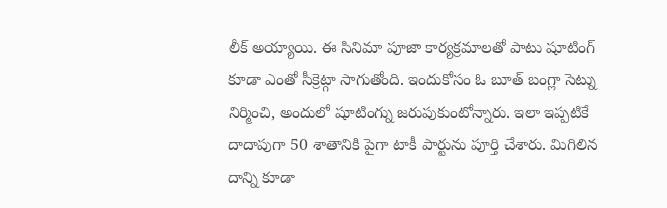లీక్ అయ్యాయి. ఈ సినిమా పూజా కార్యక్రమాలతో పాటు షూటింగ్ కూడా ఎంతో సీక్రెట్గా సాగుతోంది. ఇందుకోసం ఓ బూత్ బంగ్లా సెట్ను నిర్మించి, అందులో షూటింగ్ను జరుపుకుంటోన్నారు. ఇలా ఇప్పటికే దాదాపుగా 50 శాతానికి పైగా టాకీ పార్టును పూర్తి చేశారు. మిగిలిన దాన్ని కూడా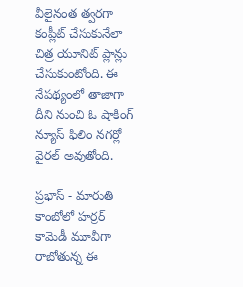వీలైనంత త్వరగా కంప్లీట్ చేసుకునేలా చిత్ర యూనిట్ ప్లాన్లు చేసుకుంటోంది. ఈ నేపథ్యంలో తాజాగా దీని నుంచి ఓ షాకింగ్ న్యూస్ ఫిలిం నగర్లో వైరల్ అవుతోంది.

ప్రభాస్ - మారుతి కాంబోలో హర్రర్ కామెడీ మూవీగా రాబోతున్న ఈ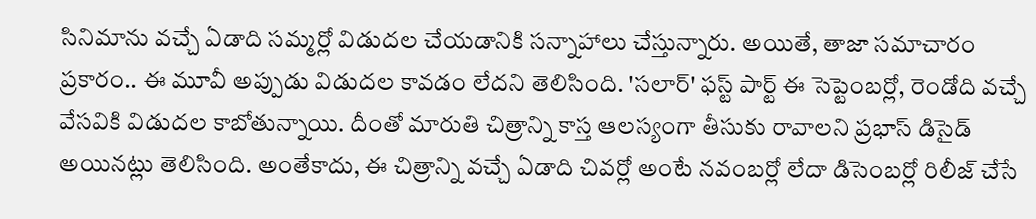సినిమాను వచ్చే ఏడాది సమ్మర్లో విడుదల చేయడానికి సన్నాహాలు చేస్తున్నారు. అయితే, తాజా సమాచారం ప్రకారం.. ఈ మూవీ అప్పుడు విడుదల కావడం లేదని తెలిసింది. 'సలార్' ఫస్ట్ పార్ట్ ఈ సెప్టెంబర్లో, రెండోది వచ్చే వేసవికి విడుదల కాబోతున్నాయి. దీంతో మారుతి చిత్రాన్ని కాస్త ఆలస్యంగా తీసుకు రావాలని ప్రభాస్ డిసైడ్ అయినట్లు తెలిసింది. అంతేకాదు, ఈ చిత్రాన్ని వచ్చే ఏడాది చివర్లో అంటే నవంబర్లో లేదా డిసెంబర్లో రిలీజ్ చేసే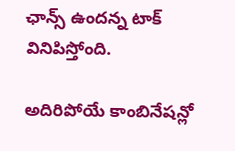ఛాన్స్ ఉందన్న టాక్ వినిపిస్తోంది.

అదిరిపోయే కాంబినేషన్లో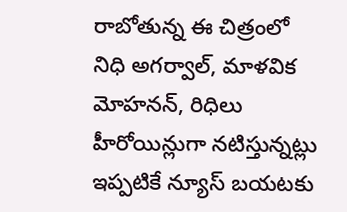రాబోతున్న ఈ చిత్రంలో నిధి అగర్వాల్, మాళవిక మోహనన్, రిధిలు హీరోయిన్లుగా నటిస్తున్నట్లు ఇప్పటికే న్యూస్ బయటకు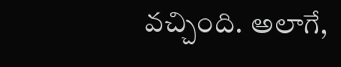వచ్చింది. అలాగే,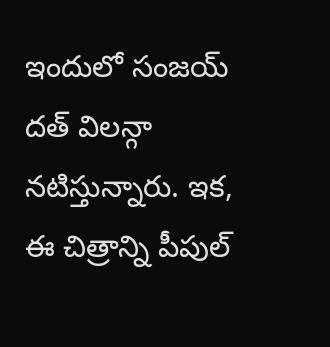ఇందులో సంజయ్ దత్ విలన్గా నటిస్తున్నారు. ఇక, ఈ చిత్రాన్ని పీపుల్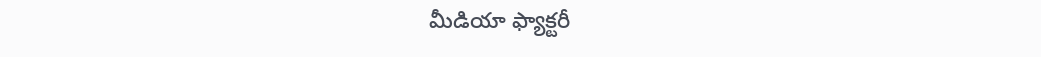మీడియా ఫ్యాక్టరీ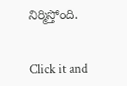నిర్మిస్తోంది.


Click it and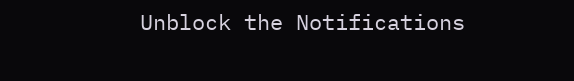Unblock the Notifications